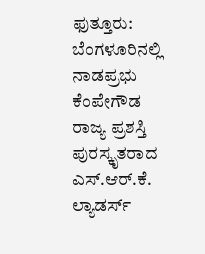ಫುತ್ತೂರು: ಬೆಂಗಳೂರಿನಲ್ಲಿ ನಾಡಪ್ರಭು ಕೆಂಪೇಗೌಡ ರಾಜ್ಯ ಪ್ರಶಸ್ತಿ ಪುರಸ್ಕೃತರಾದ ಎಸ್.ಆರ್.ಕೆ. ಲ್ಯಾಡರ್ಸ್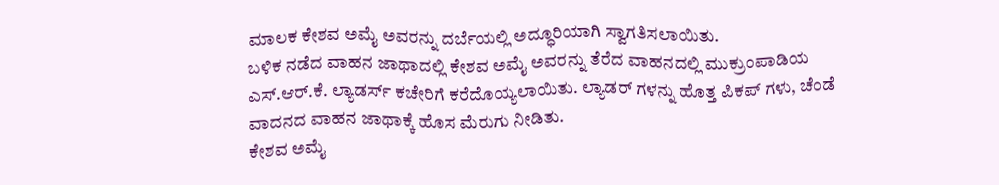ಮಾಲಕ ಕೇಶವ ಅಮೈ ಅವರನ್ನು ದರ್ಬೆಯಲ್ಲಿ ಅದ್ಧೂರಿಯಾಗಿ ಸ್ವಾಗತಿಸಲಾಯಿತು.
ಬಳಿಕ ನಡೆದ ವಾಹನ ಜಾಥಾದಲ್ಲಿ ಕೇಶವ ಅಮೈ ಅವರನ್ನು ತೆರೆದ ವಾಹನದಲ್ಲಿ ಮುಕ್ರುಂಪಾಡಿಯ ಎಸ್.ಆರ್.ಕೆ. ಲ್ಯಾಡರ್ಸ್ ಕಚೇರಿಗೆ ಕರೆದೊಯ್ಯಲಾಯಿತು. ಲ್ಯಾಡರ್ ಗಳನ್ನು ಹೊತ್ತ ಪಿಕಪ್ ಗಳು, ಚೆಂಡೆ ವಾದನದ ವಾಹನ ಜಾಥಾಕ್ಕೆ ಹೊಸ ಮೆರುಗು ನೀಡಿತು.
ಕೇಶವ ಅಮೈ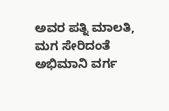ಅವರ ಪತ್ನಿ ಮಾಲತಿ, ಮಗ ಸೇರಿದಂತೆ ಅಭಿಮಾನಿ ವರ್ಗ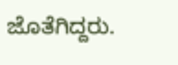ಜೊತೆಗಿದ್ದರು.